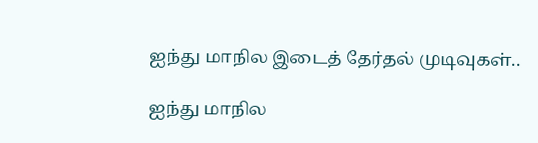ஐந்து மாநில இடைத் தேர்தல் முடிவுகள்..

ஐந்து மாநில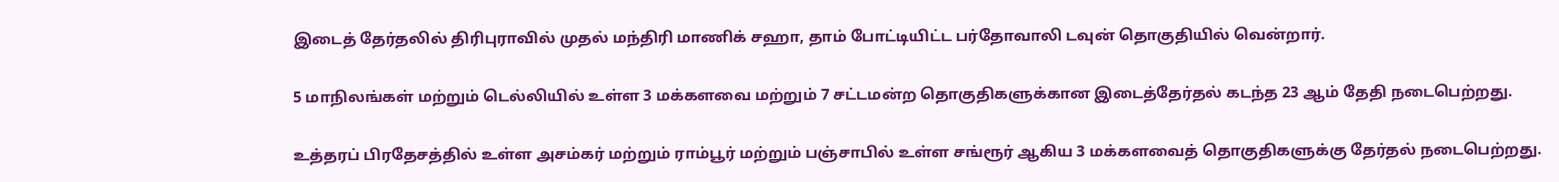இடைத் தேர்தலில் திரிபுராவில் முதல் மந்திரி மாணிக் சஹா, தாம் போட்டியிட்ட பர்தோவாலி டவுன் தொகுதியில் வென்றார்.

5 மாநிலங்கள் மற்றும் டெல்லியில் உள்ள 3 மக்களவை மற்றும் 7 சட்டமன்ற தொகுதிகளுக்கான இடைத்தேர்தல் கடந்த 23 ஆம் தேதி நடைபெற்றது.

உத்தரப் பிரதேசத்தில் உள்ள அசம்கர் மற்றும் ராம்பூர் மற்றும் பஞ்சாபில் உள்ள சங்ரூர் ஆகிய 3 மக்களவைத் தொகுதிகளுக்கு தேர்தல் நடைபெற்றது.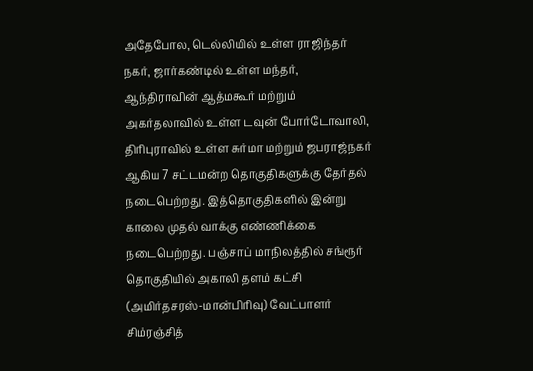அதேபோல, டெல்லியில் உள்ள ராஜிந்தர் நகர், ஜார்கண்டில் உள்ள மந்தர், ஆந்திராவின் ஆத்மகூர் மற்றும் அகர்தலாவில் உள்ள டவுன் போர்டோவாலி, திரிபுராவில் உள்ள சுர்மா மற்றும் ஜபராஜ்நகர் ஆகிய 7 சட்டமன்ற தொகுதிகளுக்கு தேர்தல் நடைபெற்றது. இத்தொகுதிகளில் இன்று காலை முதல் வாக்கு எண்ணிக்கை நடைபெற்றது. பஞ்சாப் மாநிலத்தில் சங்ரூர் தொகுதியில் அகாலி தளம் கட்சி (அமிர்தசரஸ்-மான்பிரிவு) வேட்பாளர் சிம்ரஞ்சித்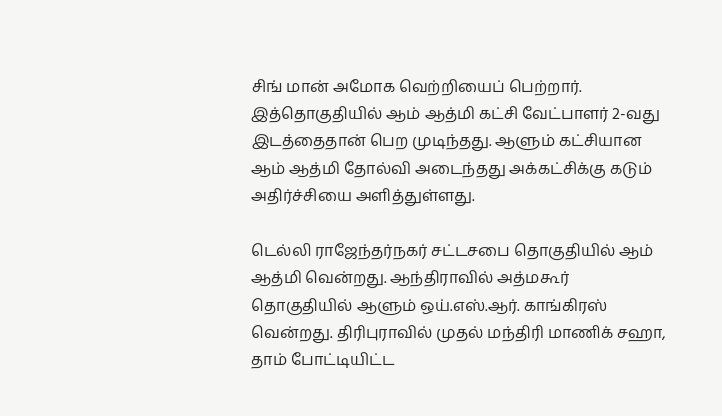சிங் மான் அமோக வெற்றியைப் பெற்றார். இத்தொகுதியில் ஆம் ஆத்மி கட்சி வேட்பாளர் 2-வது இடத்தைதான் பெற முடிந்தது. ஆளும் கட்சியான ஆம் ஆத்மி தோல்வி அடைந்தது அக்கட்சிக்கு கடும் அதிர்ச்சியை அளித்துள்ளது.

டெல்லி ராஜேந்தர்நகர் சட்டசபை தொகுதியில் ஆம் ஆத்மி வென்றது. ஆந்திராவில் அத்மகூர் தொகுதியில் ஆளும் ஒய்.எஸ்.ஆர். காங்கிரஸ் வென்றது. திரிபுராவில் முதல் மந்திரி மாணிக் சஹா, தாம் போட்டியிட்ட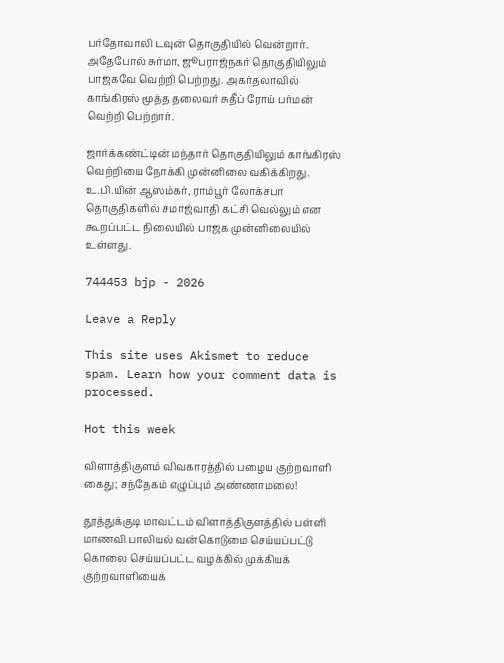பர்தோவாலி டவுன் தொகுதியில் வென்றார். அதேபோல் சுர்மா, ஜூபராஜ்நகர் தொகுதியிலும் பாஜகவே வெற்றி பெற்றது. அகர்தலாவில் காங்கிரஸ் மூத்த தலைவர் சுதீப் ரோய் பர்மன் வெற்றி பெற்றார்.

ஜார்க்கண்ட்டின் மந்தார் தொகுதியிலும் காங்கிரஸ் வெற்றியை நோக்கி முன்னிலை வகிக்கிறது. உ.பி.யின் ஆஸம்கர், ராம்பூர் லோக்சபா தொகுதிகளில் சமாஜ்வாதி கட்சி வெல்லும் என கூறப்பட்ட நிலையில் பாஜக முன்னிலையில் உள்ளது.

744453 bjp - 2026

Leave a Reply

This site uses Akismet to reduce spam. Learn how your comment data is processed.

Hot this week

விளாத்திகுளம் விவகாரத்தில் பழைய குற்றவாளி கைது; சந்தேகம் எழுப்பும் அண்ணாமலை!

தூத்துக்குடி மாவட்டம் விளாத்திகுளத்தில் பள்ளி மாணவி பாலியல் வன்கொடுமை செய்யப்பட்டு கொலை செய்யப்பட்ட வழக்கில் முக்கியக் குற்றவாளியைக்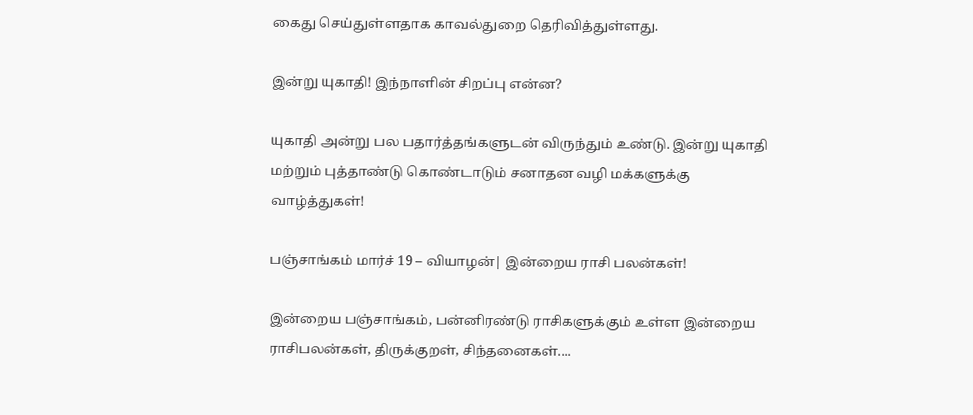கைது செய்துள்ளதாக காவல்துறை தெரிவித்துள்ளது.

இன்று யுகாதி! இந்நாளின் சிறப்பு என்ன?

யுகாதி அன்று பல பதார்த்தங்களுடன் விருந்தும் உண்டு. இன்று யுகாதி மற்றும் புத்தாண்டு கொண்டாடும் சனாதன வழி மக்களுக்கு வாழ்த்துகள்!

பஞ்சாங்கம் மார்ச் 19 – வியாழன்| இன்றைய ராசி பலன்கள்!

இன்றைய பஞ்சாங்கம், பன்னிரண்டு ராசிகளுக்கும் உள்ள இன்றைய ராசிபலன்கள், திருக்குறள், சிந்தனைகள்....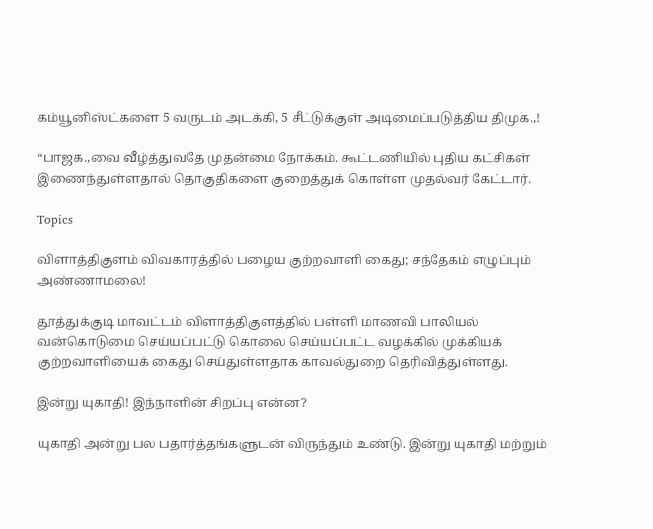கம்யூனிஸ்ட்களை 5 வருடம் அடக்கி, 5 சீட்டுக்குள் அடிமைப்படுத்திய திமுக.,!

“பாஜக.,வை வீழ்த்துவதே முதன்மை நோக்கம். கூட்டணியில் புதிய கட்சிகள் இணைந்துள்ளதால் தொகுதிகளை குறைத்துக் கொள்ள முதல்வர் கேட்டார்.

Topics

விளாத்திகுளம் விவகாரத்தில் பழைய குற்றவாளி கைது; சந்தேகம் எழுப்பும் அண்ணாமலை!

தூத்துக்குடி மாவட்டம் விளாத்திகுளத்தில் பள்ளி மாணவி பாலியல் வன்கொடுமை செய்யப்பட்டு கொலை செய்யப்பட்ட வழக்கில் முக்கியக் குற்றவாளியைக் கைது செய்துள்ளதாக காவல்துறை தெரிவித்துள்ளது.

இன்று யுகாதி! இந்நாளின் சிறப்பு என்ன?

யுகாதி அன்று பல பதார்த்தங்களுடன் விருந்தும் உண்டு. இன்று யுகாதி மற்றும்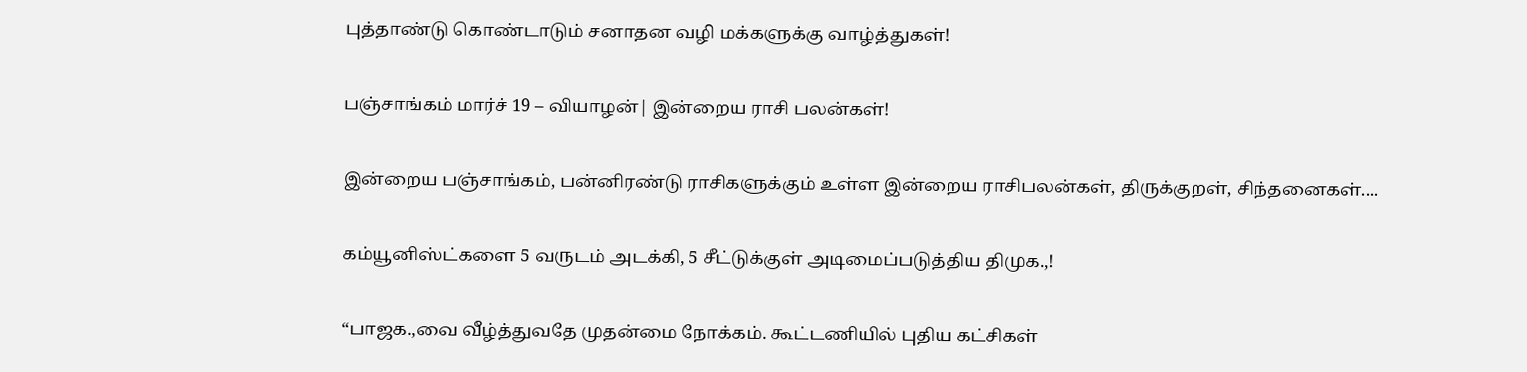புத்தாண்டு கொண்டாடும் சனாதன வழி மக்களுக்கு வாழ்த்துகள்!

பஞ்சாங்கம் மார்ச் 19 – வியாழன்| இன்றைய ராசி பலன்கள்!

இன்றைய பஞ்சாங்கம், பன்னிரண்டு ராசிகளுக்கும் உள்ள இன்றைய ராசிபலன்கள், திருக்குறள், சிந்தனைகள்....

கம்யூனிஸ்ட்களை 5 வருடம் அடக்கி, 5 சீட்டுக்குள் அடிமைப்படுத்திய திமுக.,!

“பாஜக.,வை வீழ்த்துவதே முதன்மை நோக்கம். கூட்டணியில் புதிய கட்சிகள்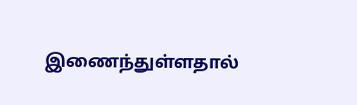இணைந்துள்ளதால்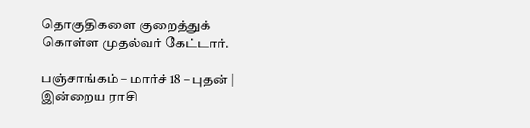தொகுதிகளை குறைத்துக் கொள்ள முதல்வர் கேட்டார்.

பஞ்சாங்கம் – மார்ச் 18 – புதன் | இன்றைய ராசி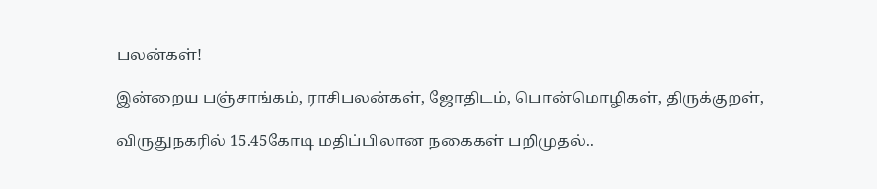பலன்கள்!

இன்றைய பஞ்சாங்கம், ராசிபலன்கள், ஜோதிடம், பொன்மொழிகள், திருக்குறள்,

விருதுநகரில் 15.45கோடி மதிப்பிலான நகைகள் பறிமுதல்..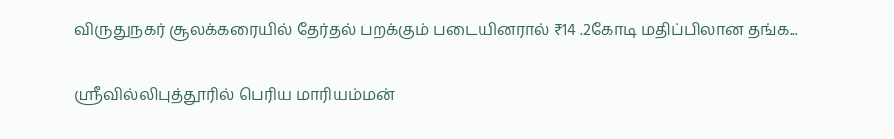விருதுநகர் சூலக்கரையில் தேர்தல் பறக்கும் படையினரால் ₹14 .2கோடி மதிப்பிலான தங்க...

ஸ்ரீவில்லிபுத்தூரில் பெரிய மாரியம்மன்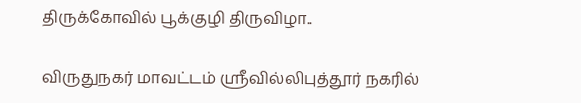திருக்கோவில் பூக்குழி திருவிழா..

விருதுநகர் மாவட்டம் ஸ்ரீவில்லிபுத்தூர் நகரில்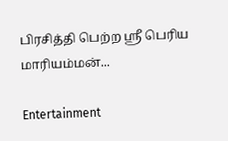பிரசித்தி பெற்ற ஸ்ரீ பெரிய மாரியம்மன்...

Entertainment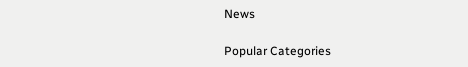News

Popular Categories